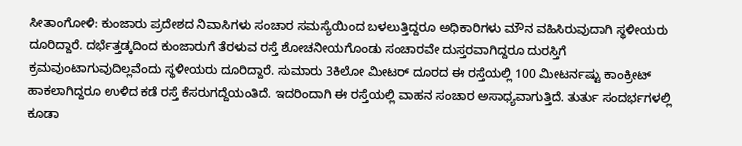ಸೀತಾಂಗೋಳಿ: ಕುಂಜಾರು ಪ್ರದೇಶದ ನಿವಾಸಿಗಳು ಸಂಚಾರ ಸಮಸ್ಯೆಯಿಂದ ಬಳಲುತ್ತಿದ್ದರೂ ಅಧಿಕಾರಿಗಳು ಮೌನ ವಹಿಸಿರುವುದಾಗಿ ಸ್ಥಳೀಯರು ದೂರಿದ್ದಾರೆ. ದರ್ಭೆತ್ತಡ್ಕದಿಂದ ಕುಂಜಾರುಗೆ ತೆರಳುವ ರಸ್ತೆ ಶೋಚನೀಯಗೊಂಡು ಸಂಚಾರವೇ ದುಸ್ತರವಾಗಿದ್ದರೂ ದುರಸ್ತಿಗೆ ಕ್ರಮವುಂಟಾಗುವುದಿಲ್ಲವೆಂದು ಸ್ಥಳೀಯರು ದೂರಿದ್ದಾರೆ. ಸುಮಾರು 3ಕಿಲೋ ಮೀಟರ್ ದೂರದ ಈ ರಸ್ತೆಯಲ್ಲಿ 100 ಮೀಟರ್ನಷ್ಟು ಕಾಂಕ್ರೀಟ್ ಹಾಕಲಾಗಿದ್ದರೂ ಉಳಿದ ಕಡೆ ರಸ್ತೆ ಕೆಸರುಗದ್ದೆಯಂತಿದೆ. ಇದರಿಂದಾಗಿ ಈ ರಸ್ತೆಯಲ್ಲಿ ವಾಹನ ಸಂಚಾರ ಅಸಾಧ್ಯವಾಗುತ್ತಿದೆ. ತುರ್ತು ಸಂದರ್ಭಗಳಲ್ಲಿ ಕೂಡಾ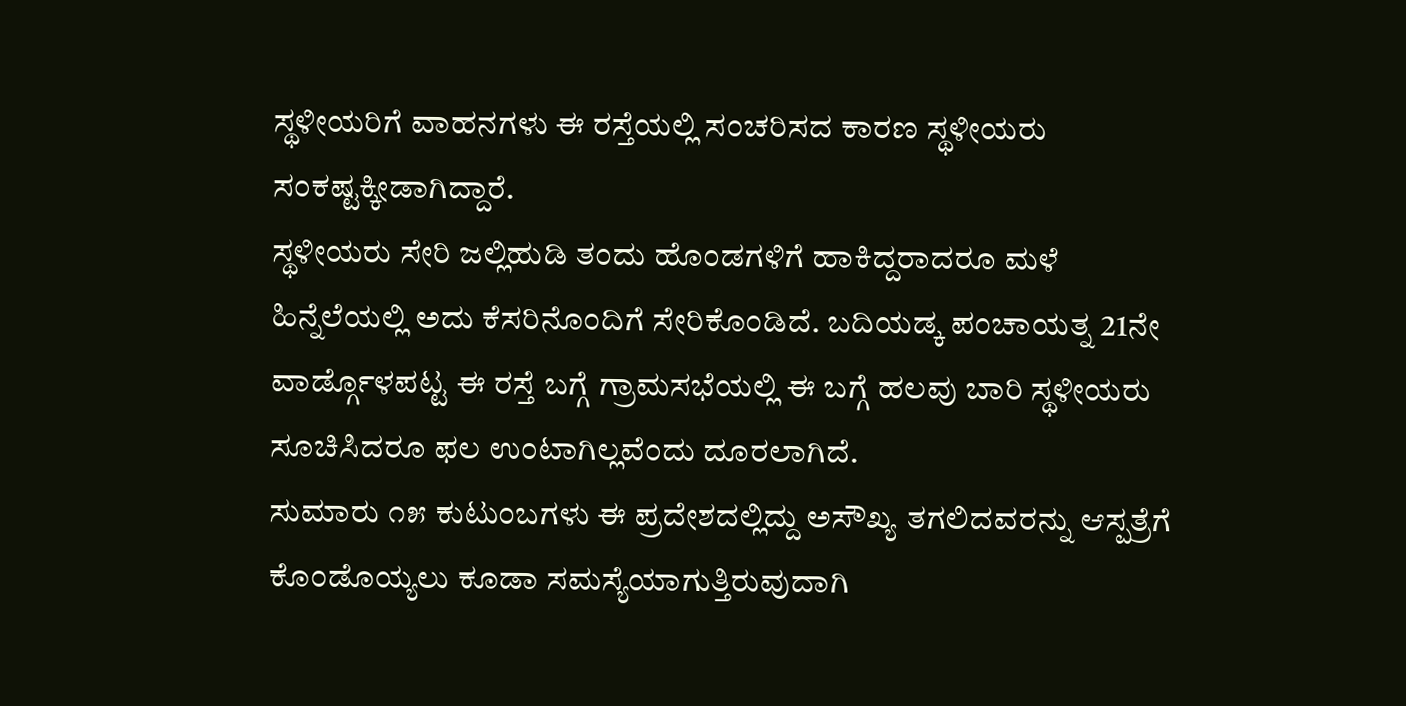ಸ್ಥಳೀಯರಿಗೆ ವಾಹನಗಳು ಈ ರಸ್ತೆಯಲ್ಲಿ ಸಂಚರಿಸದ ಕಾರಣ ಸ್ಥಳೀಯರು ಸಂಕಷ್ಟಕ್ಕೀಡಾಗಿದ್ದಾರೆ.
ಸ್ಥಳೀಯರು ಸೇರಿ ಜಲ್ಲಿಹುಡಿ ತಂದು ಹೊಂಡಗಳಿಗೆ ಹಾಕಿದ್ದರಾದರೂ ಮಳೆ ಹಿನ್ನೆಲೆಯಲ್ಲಿ ಅದು ಕೆಸರಿನೊಂದಿಗೆ ಸೇರಿಕೊಂಡಿದೆ. ಬದಿಯಡ್ಕ ಪಂಚಾಯತ್ನ 21ನೇ ವಾರ್ಡ್ಗೊಳಪಟ್ಟ ಈ ರಸ್ತೆ ಬಗ್ಗೆ ಗ್ರಾಮಸಭೆಯಲ್ಲಿ ಈ ಬಗ್ಗೆ ಹಲವು ಬಾರಿ ಸ್ಥಳೀಯರು ಸೂಚಿಸಿದರೂ ಫಲ ಉಂಟಾಗಿಲ್ಲವೆಂದು ದೂರಲಾಗಿದೆ.
ಸುಮಾರು ೧೫ ಕುಟುಂಬಗಳು ಈ ಪ್ರದೇಶದಲ್ಲಿದ್ದು ಅಸೌಖ್ಯ ತಗಲಿದವರನ್ನು ಆಸ್ಪತ್ರೆಗೆ ಕೊಂಡೊಯ್ಯಲು ಕೂಡಾ ಸಮಸ್ಯೆಯಾಗುತ್ತಿರುವುದಾಗಿ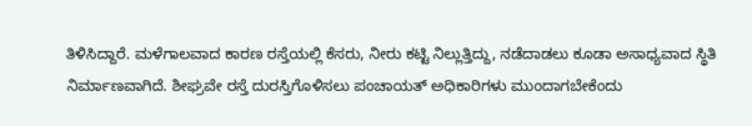ತಿಳಿಸಿದ್ದಾರೆ. ಮಳೆಗಾಲವಾದ ಕಾರಣ ರಸ್ತೆಯಲ್ಲಿ ಕೆಸರು, ನೀರು ಕಟ್ಟಿ ನಿಲ್ಲುತ್ತಿದ್ದು, ನಡೆದಾಡಲು ಕೂಡಾ ಅಸಾಧ್ಯವಾದ ಸ್ಥಿತಿ ನಿರ್ಮಾಣವಾಗಿದೆ. ಶೀಘ್ರವೇ ರಸ್ತೆ ದುರಸ್ತಿಗೊಳಿಸಲು ಪಂಚಾಯತ್ ಅಧಿಕಾರಿಗಳು ಮುಂದಾಗಬೇಕೆಂದು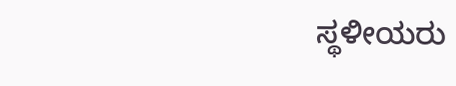ಸ್ಥಳೀಯರು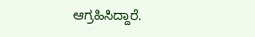ಆಗ್ರಹಿಸಿದ್ದಾರೆ.